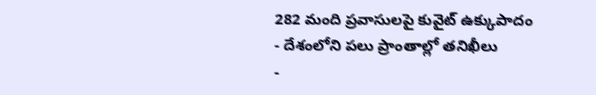282 మంది ప్రవాసులపై కువైట్ ఉక్కుపాదం
- దేశంలోని పలు ప్రాంతాల్లో తనిఖీలు
-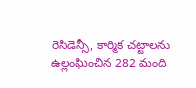రెసిడెన్సీ, కార్మిక చట్టాలను ఉల్లంఘించిన 282 మంది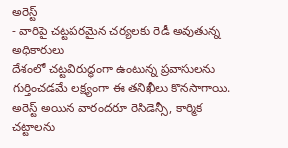అరెస్ట్
- వారిపై చట్టపరమైన చర్యలకు రెడీ అవుతున్న అధికారులు
దేశంలో చట్టవిరుద్ధంగా ఉంటున్న ప్రవాసులను గుర్తించడమే లక్ష్యంగా ఈ తనిఖీలు కొనసాగాయి. అరెస్ట్ అయిన వారందరూ రెసిడెన్సీ, కార్మిక చట్టాలను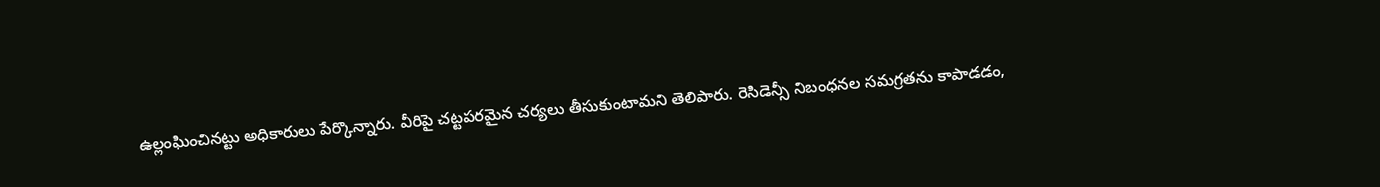ఉల్లంఘించినట్టు అధికారులు పేర్కొన్నారు. వీరిపై చట్టపరమైన చర్యలు తీసుకుంటామని తెలిపారు. రెసిడెన్సీ నిబంధనల సమగ్రతను కాపాడడం,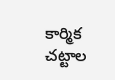కార్మిక చట్టాల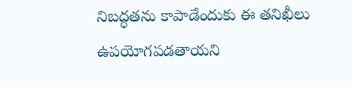నిబద్ధతను కాపాడేందుకు ఈ తనిఖీలు ఉపయోగపడతాయని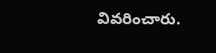వివరించారు.